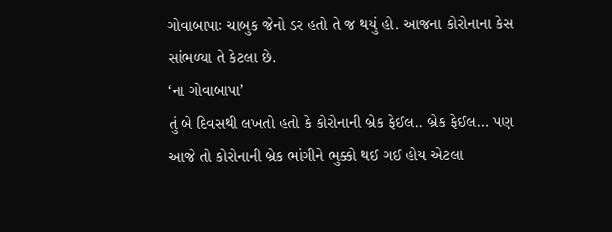ગોવાબાપાઃ ચાબુક જેનો ડર હતો તે જ થયું હો. આજના કોરોનાના કેસ સાંભળ્યા તે કેટલા છે.
‘ના ગોવાબાપા’
તું બે દિવસથી લખતો હતો કે કોરોનાની બ્રેક ફેઈલ.. બ્રેક ફેઈલ… પણ આજે તો કોરોનાની બ્રેક ભાંગીને ભુક્કો થઈ ગઈ હોય એટલા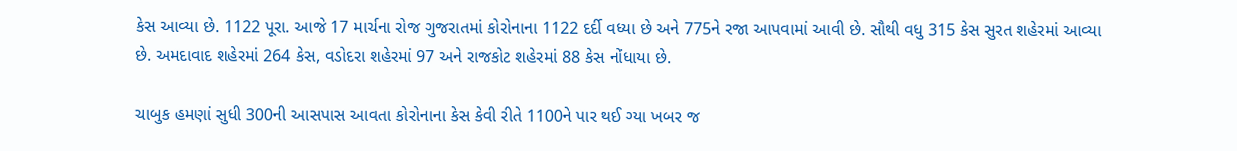કેસ આવ્યા છે. 1122 પૂરા. આજે 17 માર્ચના રોજ ગુજરાતમાં કોરોનાના 1122 દર્દી વધ્યા છે અને 775ને રજા આપવામાં આવી છે. સૌથી વધુ 315 કેસ સુરત શહેરમાં આવ્યા છે. અમદાવાદ શહેરમાં 264 કેસ, વડોદરા શહેરમાં 97 અને રાજકોટ શહેરમાં 88 કેસ નોંધાયા છે.

ચાબુક હમણાં સુધી 300ની આસપાસ આવતા કોરોનાના કેસ કેવી રીતે 1100ને પાર થઈ ગ્યા ખબર જ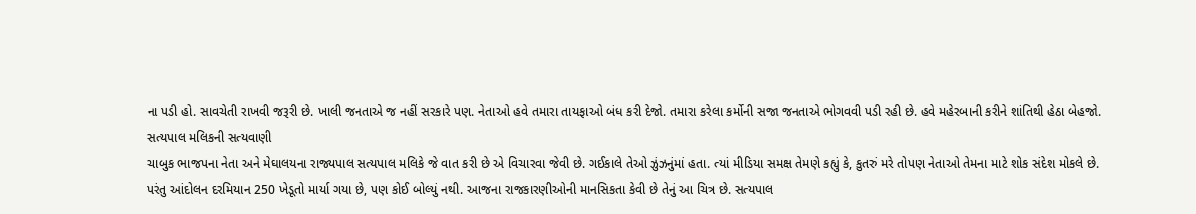ના પડી હો. સાવચેતી રાખવી જરૂરી છે. ખાલી જનતાએ જ નહીં સરકારે પણ. નેતાઓ હવે તમારા તાયફાઓ બંધ કરી દેજો. તમારા કરેલા કર્મોની સજા જનતાએ ભોગવવી પડી રહી છે. હવે મહેરબાની કરીને શાંતિથી હેઠા બેહજો.
સત્યપાલ મલિકની સત્યવાણી
ચાબુક ભાજપના નેતા અને મેઘાલયના રાજ્યપાલ સત્યપાલ મલિકે જે વાત કરી છે એ વિચારવા જેવી છે. ગઈકાલે તેઓ ઝુંઝનુંમાં હતા. ત્યાં મીડિયા સમક્ષ તેમણે કહ્યું કે, કુતરું મરે તોપણ નેતાઓ તેમના માટે શોક સંદેશ મોકલે છે. પરંતુ આંદોલન દરમિયાન 250 ખેડૂતો માર્યા ગયા છે, પણ કોઈ બોલ્યું નથી. આજના રાજકારણીઓની માનસિકતા કેવી છે તેનું આ ચિત્ર છે. સત્યપાલ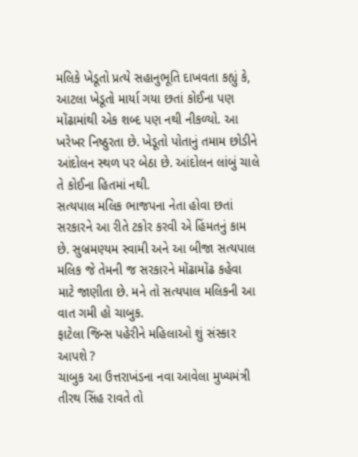મલિકે ખેડૂતો પ્રત્યે સહાનુભૂતિ દાખવતા કહ્યું કે, આટલા ખેડૂતો માર્યા ગયા છતાં કોઈના પણ મોંઢામાંથી એક શબ્દ પણ નથી નીકળ્યો. આ ખરેખર નિષ્ઠુરતા છે. ખેડૂતો પોતાનું તમામ છોડીને આંદોલન સ્થળ પર બેઠા છે. આંદોલન લાંબું ચાલે તે કોઈના હિતમાં નથી.
સત્યપાલ મલિક ભાજપના નેતા હોવા છતાં સરકારને આ રીતે ટકોર કરવી એ હિંમતનું કામ છે. સુબ્રમણ્યમ સ્વામી અને આ બીજા સત્યપાલ મલિક જે તેમની જ સરકારને મોંઢામોંઢ કહેવા માટે જાણીતા છે. મને તો સત્યપાલ મલિકની આ વાત ગમી હો ચાબુક.
ફાટેલા જિન્સ પહેરીને મહિલાઓ શું સંસ્કાર આપશે ?
ચાબુક આ ઉત્તરાખંડના નવા આવેલા મુખ્યમંત્રી તીરથ સિંહ રાવતે તો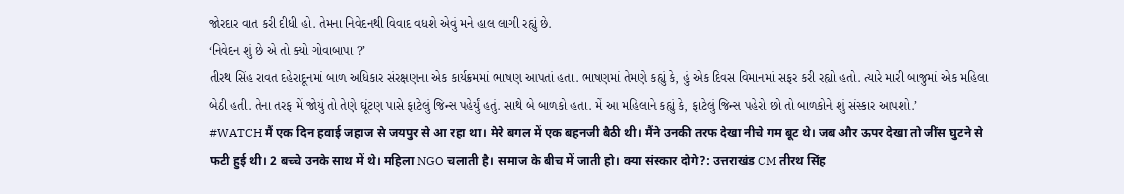જોરદાર વાત કરી દીધી હો. તેમના નિવેદનથી વિવાદ વધશે એવું મને હાલ લાગી રહ્યું છે.
‘નિવેદન શું છે એ તો ક્યો ગોવાબાપા ?’
તીરથ સિંહ રાવત દહેરાદૂનમાં બાળ અધિકાર સંરક્ષણના એક કાર્યક્રમમાં ભાષણ આપતાં હતા. ભાષણમાં તેમણે કહ્યું કે, હું એક દિવસ વિમાનમાં સફર કરી રહ્યો હતો. ત્યારે મારી બાજુમાં એક મહિલા બેઠી હતી. તેના તરફ મેં જોયું તો તેણે ઘૂંટણ પાસે ફાટેલું જિન્સ પહેર્યું હતું. સાથે બે બાળકો હતા. મેં આ મહિલાને કહ્યું કે, ફાટેલું જિન્સ પહેરો છો તો બાળકોને શું સંસ્કાર આપશો.’
#WATCH मैं एक दिन हवाई जहाज से जयपुर से आ रहा था। मेरे बगल में एक बहनजी बैठी थी। मैंने उनकी तरफ देखा नीचे गम बूट थे। जब और ऊपर देखा तो जींस घुटने से फटी हुई थी। 2 बच्चे उनके साथ में थे। महिला NGO चलाती है। समाज के बीच में जाती हो। क्या संस्कार दोगे?: उत्तराखंड CM तीरथ सिंह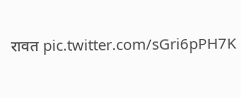रावत pic.twitter.com/sGri6pPH7K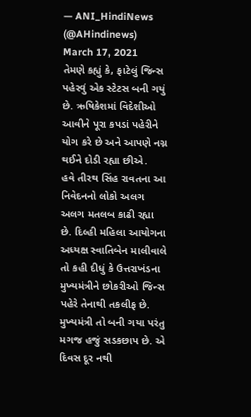— ANI_HindiNews (@AHindinews) March 17, 2021
તેમણે કહ્યું કે, ફાટેલું જિન્સ પહેરવું એક સ્ટેટસ બની ગયું છે. ઋષિકેશમાં વિદેશીઓ આવીને પૂરા કપડાં પહેરીને યોગ કરે છે અને આપણે નગ્ન થઈને દોડી રહ્યા છીએ.
હવે તીરથ સિંહ રાવતના આ નિવેદનનો લોકો અલગ અલગ મતલબ કાઢી રહ્યા છે. દિલ્હી મહિલા આયોગના અધ્યક્ષ સ્વાતિબેન માલીવાલે તો કહી દીધું કે ઉત્તરાખંડના મુખ્યમંત્રીને છોકરીઓ જિન્સ પહેરે તેનાથી તકલીફ છે. મુખ્યમંત્રી તો બની ગયા પરંતુ મગજ હજું સડકછાપ છે. એ દિવસ દૂર નથી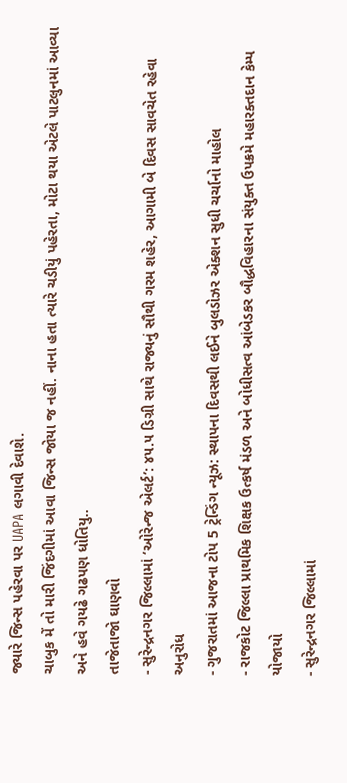જ્યારે જિન્સ પહેરવા પર UAPA લગાવી દેવાશે.
ચાબુક મેં તો મારી જિંદગીમાં આવા જિન્સ જોયા જ નહીં. નાના હતા ત્યારે ચડીયું પહેરતા, મોટા થયા એટલે પાટલુનમાં આવ્યા અને હવે ગયઢે ગઢપણ ધોતિયુ..
તાજેતાજો ઘાણવો
- સુરેન્દ્રનગર જિલ્લામાં ‘ઓરેન્જ એલર્ટ’: ૪૫.૫ ડિગ્રી સાથે રાજ્યનું સૌથી ગરમ શહેર, આગામી બે દિવસ સાવચેત રહેવા અનુરોધ
- ગુજરાતમાં આજના ટોપ 5 ટ્રેન્ડિંગ ન્યૂઝ: સ્થાપના દિવસથી લઈને બુલડોઝર એક્શન સુધી ચર્ચાનો માહોલ
- રાજકોટ જિલ્લા પ્રાથમિક શિક્ષક ઉત્કર્ષ મંડળ અને બોધીસત્વ આંબેડકર બૌદ્ધવિહારના સંયુક્ત ઉપક્રમે મહારક્તદાન કેમ્પ યોજાયો
- સુરેન્દ્રનગર જિલ્લામાં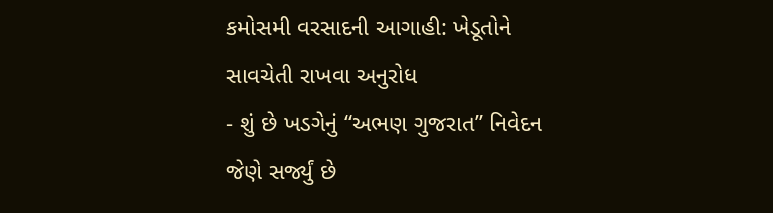કમોસમી વરસાદની આગાહી: ખેડૂતોને સાવચેતી રાખવા અનુરોધ
- શું છે ખડગેનું “અભણ ગુજરાત” નિવેદન જેણે સર્જ્યું છે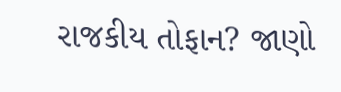રાજકીય તોફાન? જાણો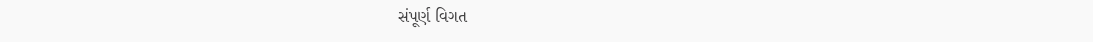સંપૂર્ણ વિગત